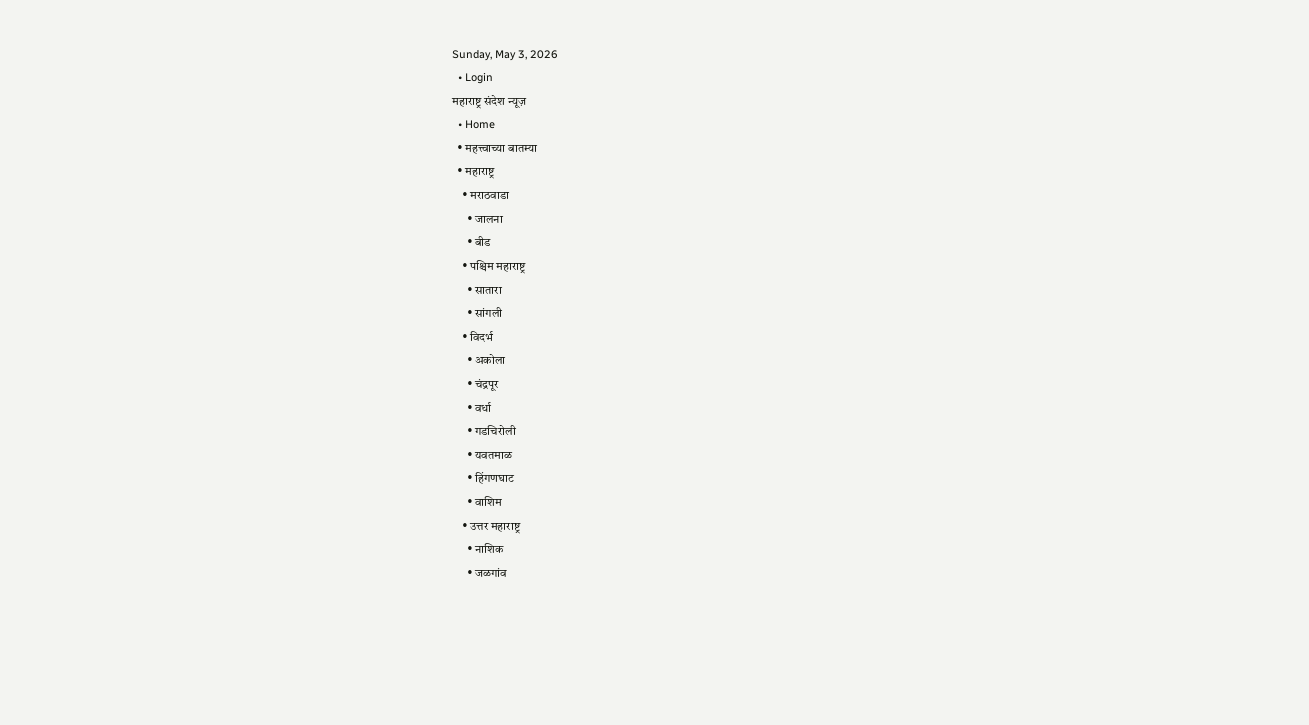Sunday, May 3, 2026
  • Login
महाराष्ट्र संदेश न्यूज़
  • Home
  • महत्त्वाच्या बातम्या
  • महाराष्ट्र
    • मराठवाडा
      • जालना
      • बीड
    • पश्चिम महाराष्ट्र
      • सातारा
      • सांगली
    • विदर्भ
      • अकोला
      • चंद्रपूर
      • वर्धा
      • गडचिरोली
      • यवतमाळ
      • हिंगणघाट
      • वाशिम
    • उत्तर महाराष्ट्र
      • नाशिक
      • जळगांव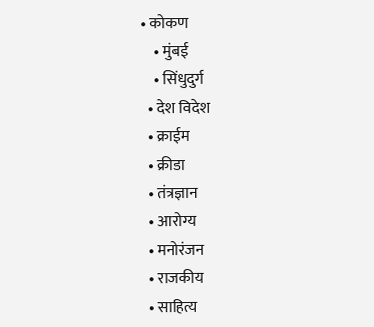• कोकण
    • मुंबई
    • सिंधुदुर्ग
  • देश विदेश
  • क्राईम
  • क्रीडा
  • तंत्रज्ञान
  • आरोग्य
  • मनोरंजन
  • राजकीय
  • साहित्य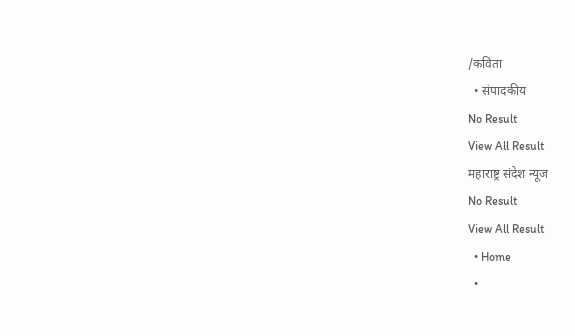/कविता
  • संपादकीय
No Result
View All Result
महाराष्ट्र संदेश न्यूज
No Result
View All Result
  • Home
  •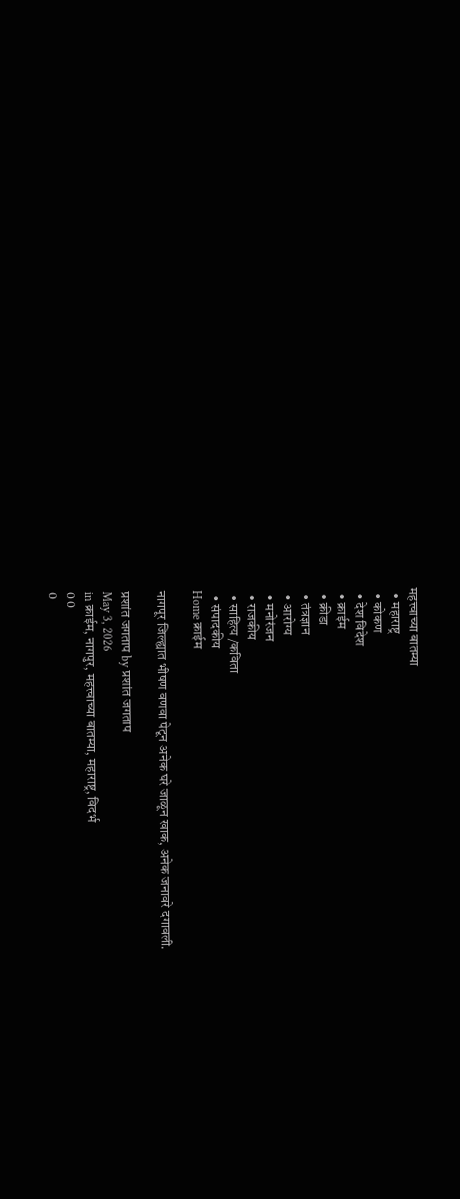महत्त्वाच्या बातम्या
  • महाराष्ट्र
  • कोकण
  • देश विदेश
  • क्राईम
  • क्रीडा
  • तंत्रज्ञान
  • आरोग्य
  • मनोरंजन
  • राजकीय
  • साहित्य /कविता
  • संपादकीय
Home क्राईम

नागपूर जिल्ह्यात भीषण वणवा पेटून अनेक घरे जाळून खाक, अनेक जनावरे दगावली.

प्रशांत जगताप by प्रशांत जगताप
May 3, 2026
in क्राईम, नागपुर, महत्त्वाच्या बातम्या, महाराष्ट्र, विदर्भ
0 0
0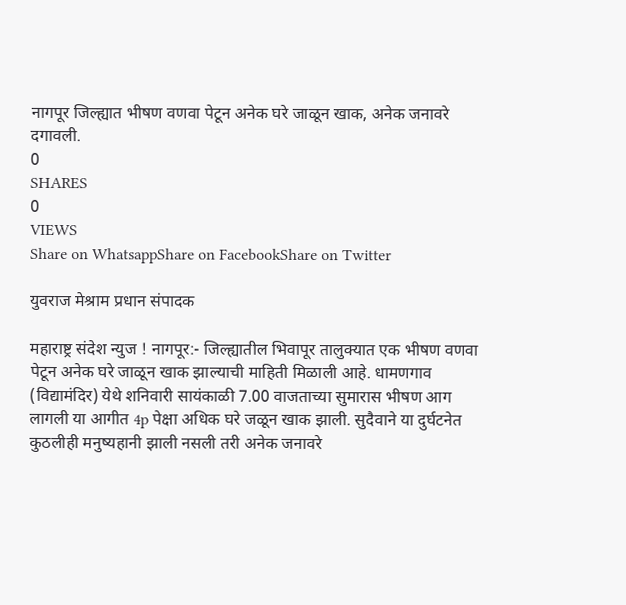नागपूर जिल्ह्यात भीषण वणवा पेटून अनेक घरे जाळून खाक, अनेक जनावरे दगावली.
0
SHARES
0
VIEWS
Share on WhatsappShare on FacebookShare on Twitter

युवराज मेश्राम प्रधान संपादक

महाराष्ट्र संदेश न्युज ! नागपूर:- जिल्ह्यातील भिवापूर तालुक्यात एक भीषण वणवा पेटून अनेक घरे जाळून खाक झाल्याची माहिती मिळाली आहे. धामणगाव (विद्यामंदिर) येथे शनिवारी सायंकाळी 7.00 वाजताच्या सुमारास भीषण आग लागली या आगीत 4p पेक्षा अधिक घरे जळून खाक झाली. सुदैवाने या दुर्घटनेत कुठलीही मनुष्यहानी झाली नसली तरी अनेक जनावरे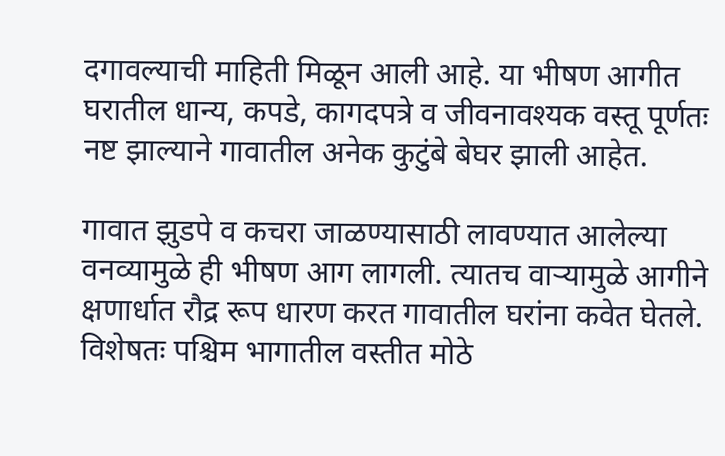दगावल्याची माहिती मिळून आली आहे. या भीषण आगीत घरातील धान्य, कपडे, कागदपत्रे व जीवनावश्यक वस्तू पूर्णतः नष्ट झाल्याने गावातील अनेक कुटुंबे बेघर झाली आहेत.

गावात झुडपे व कचरा जाळण्यासाठी लावण्यात आलेल्या वनव्यामुळे ही भीषण आग लागली. त्यातच वाऱ्यामुळे आगीने क्षणार्धात रौद्र रूप धारण करत गावातील घरांना कवेत घेतले. विशेषतः पश्चिम भागातील वस्तीत मोठे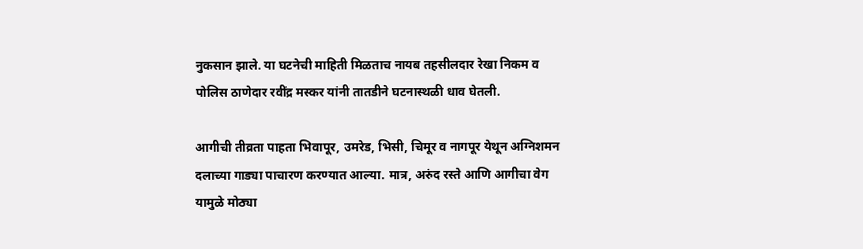नुकसान झाले. या घटनेची माहिती मिळताच नायब तहसीलदार रेखा निकम व पोलिस ठाणेदार रवींद्र मस्कर यांनी तातडीने घटनास्थळी धाव घेतली.

आगीची तीव्रता पाहता भिवापूर, उमरेड, भिसी, चिमूर व नागपूर येथून अग्निशमन दलाच्या गाड्या पाचारण करण्यात आल्या. मात्र, अरुंद रस्ते आणि आगीचा वेग यामुळे मोठ्या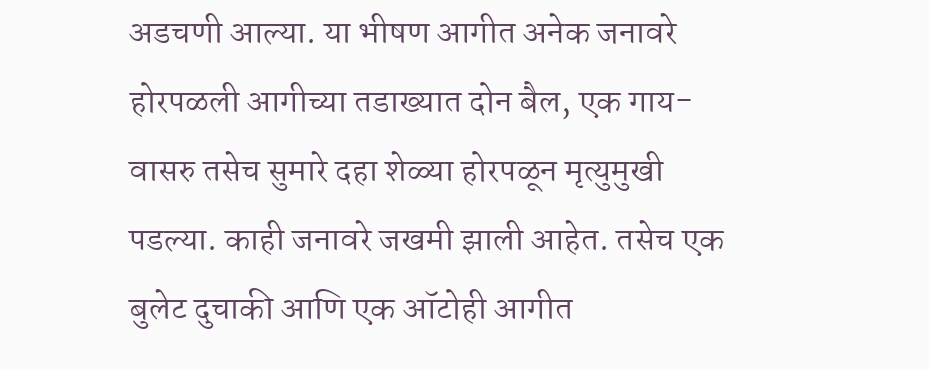अडचणी आल्या. या भीषण आगीत अनेक जनावरे होरपळली आगीच्या तडाख्यात दोन बैल, एक गाय-वासरु तसेच सुमारे दहा शेळ्या होरपळून मृत्युमुखी पडल्या. काही जनावरे जखमी झाली आहेत. तसेच एक बुलेट दुचाकी आणि एक ऑटोही आगीत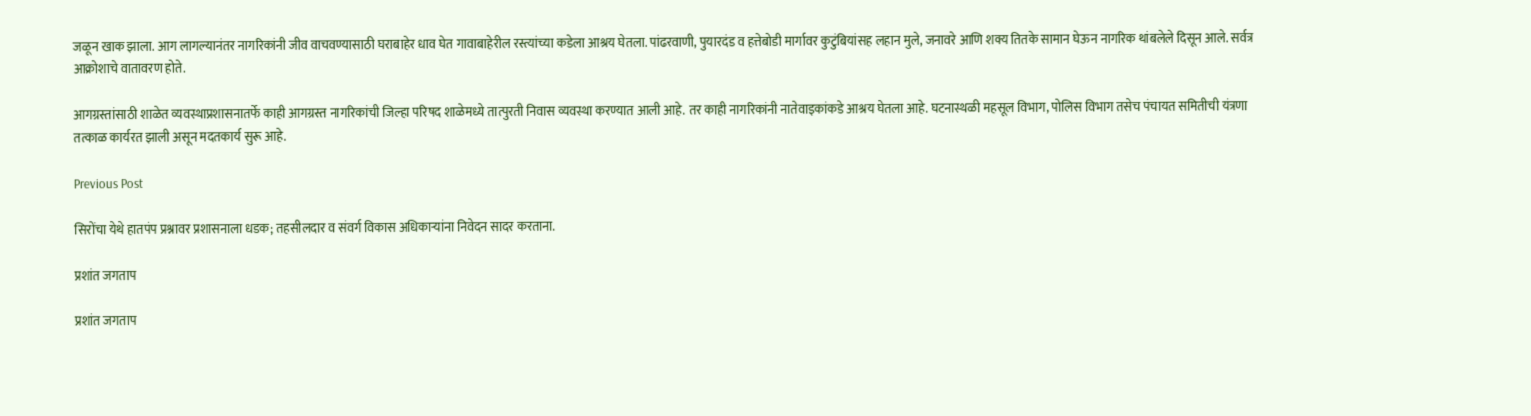जळून खाक झाला. आग लागल्यानंतर नागरिकांनी जीव वाचवण्यासाठी घराबाहेर धाव घेत गावाबाहेरील रस्त्यांच्या कडेला आश्रय घेतला. पांढरवाणी, पुयारदंड व हत्तेबोडी मार्गावर कुटुंबियांसह लहान मुले, जनावरे आणि शक्य तितके सामान घेऊन नागरिक थांबलेले दिसून आले. सर्वत्र आक्रोशाचे वातावरण होते.

आगग्रस्तांसाठी शाळेत व्यवस्थाप्रशासनातर्फे काही आगग्रस्त नागरिकांची जिल्हा परिषद शाळेमध्ये तात्पुरती निवास व्यवस्था करण्यात आली आहे. तर काही नागरिकांनी नातेवाइकांकडे आश्रय घेतला आहे. घटनास्थळी महसूल विभाग, पोलिस विभाग तसेच पंचायत समितीची यंत्रणा तत्काळ कार्यरत झाली असून मदतकार्य सुरू आहे.

Previous Post

सिरोंचा येथे हातपंप प्रश्नावर प्रशासनाला धडक; तहसीलदार व संवर्ग विकास अधिकाऱ्यांना निवेदन सादर करताना.

प्रशांत जगताप

प्रशांत जगताप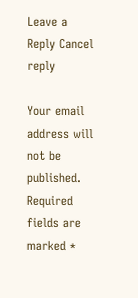Leave a Reply Cancel reply

Your email address will not be published. Required fields are marked *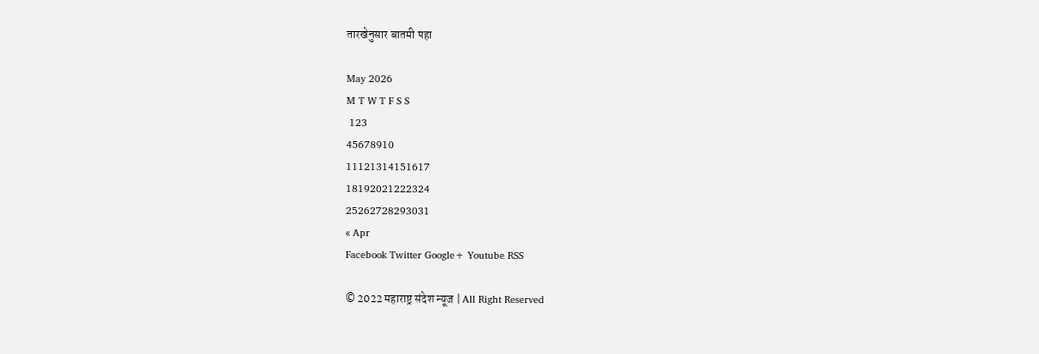तारखेनुसार बातमी पहा

May 2026
M T W T F S S
 123
45678910
11121314151617
18192021222324
25262728293031
« Apr
Facebook Twitter Google+ Youtube RSS

© 2022 महाराष्ट्र संदेश न्यूज | All Right Reserved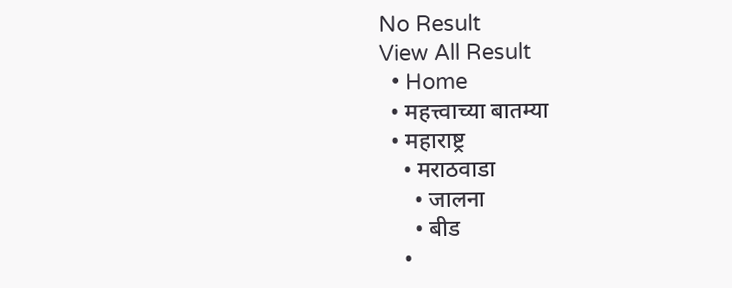No Result
View All Result
  • Home
  • महत्त्वाच्या बातम्या
  • महाराष्ट्र
    • मराठवाडा
      • जालना
      • बीड
    •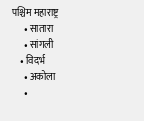पश्चिम महाराष्ट्र
      • सातारा
      • सांगली
    • विदर्भ
      • अकोला
      •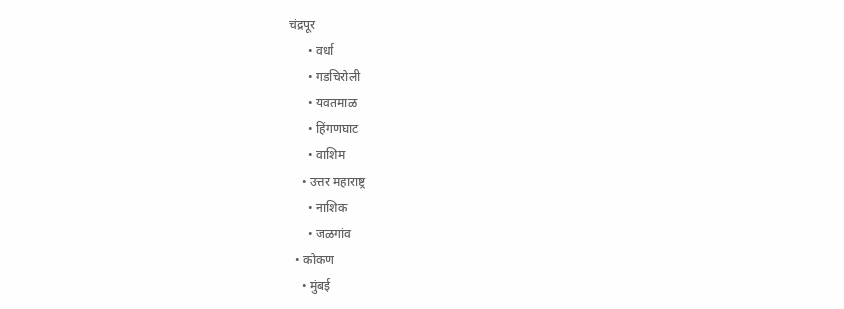चंद्रपूर
      • वर्धा
      • गडचिरोली
      • यवतमाळ
      • हिंगणघाट
      • वाशिम
    • उत्तर महाराष्ट्र
      • नाशिक
      • जळगांव
  • कोकण
    • मुंबई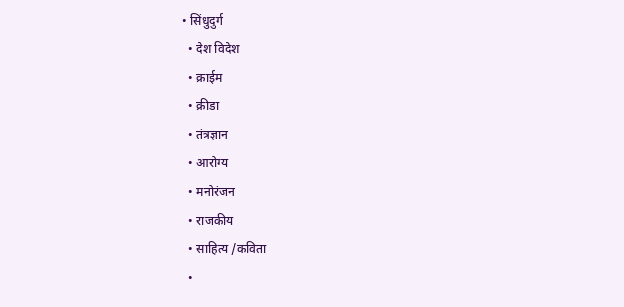• सिंधुदुर्ग
  • देश विदेश
  • क्राईम
  • क्रीडा
  • तंत्रज्ञान
  • आरोग्य
  • मनोरंजन
  • राजकीय
  • साहित्य /कविता
  •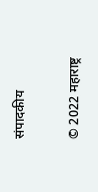संपादकीय

© 2022 महाराष्ट्र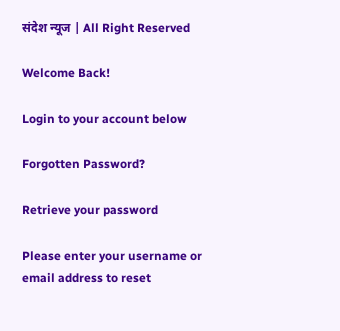संदेश न्यूज | All Right Reserved

Welcome Back!

Login to your account below

Forgotten Password?

Retrieve your password

Please enter your username or email address to reset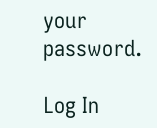your password.

Log In